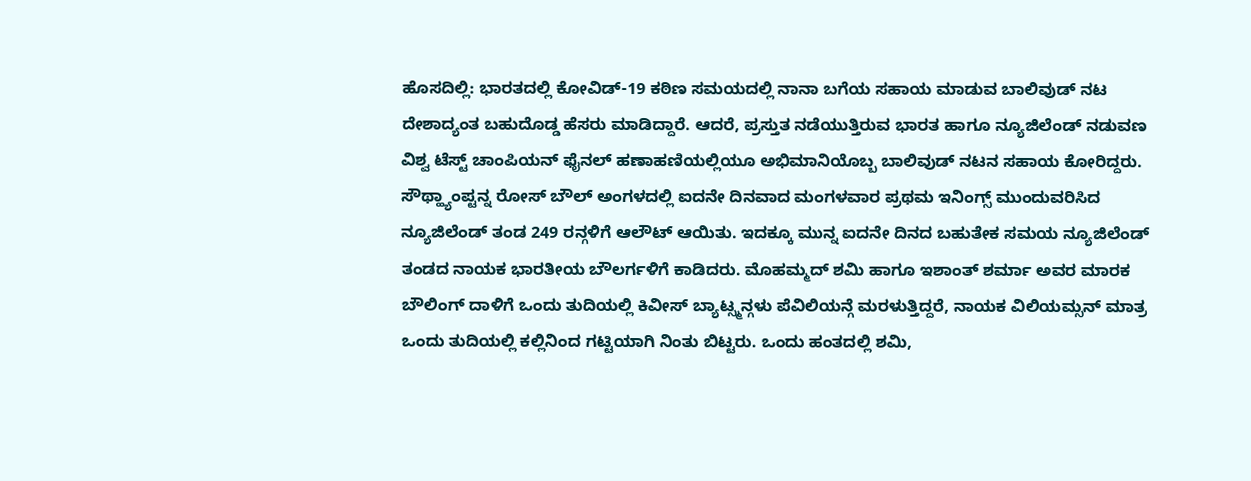ಹೊಸದಿಲ್ಲಿ: ಭಾರತದಲ್ಲಿ ಕೋವಿಡ್-19 ಕಠಿಣ ಸಮಯದಲ್ಲಿ ನಾನಾ ಬಗೆಯ ಸಹಾಯ ಮಾಡುವ ಬಾಲಿವುಡ್ ನಟ ದೇಶಾದ್ಯಂತ ಬಹುದೊಡ್ಡ ಹೆಸರು ಮಾಡಿದ್ದಾರೆ. ಆದರೆ, ಪ್ರಸ್ತುತ ನಡೆಯುತ್ತಿರುವ ಭಾರತ ಹಾಗೂ ನ್ಯೂಜಿಲೆಂಡ್ ನಡುವಣ ವಿಶ್ವ ಟೆಸ್ಟ್ ಚಾಂಪಿಯನ್ ಫೈನಲ್ ಹಣಾಹಣಿಯಲ್ಲಿಯೂ ಅಭಿಮಾನಿಯೊಬ್ಬ ಬಾಲಿವುಡ್ ನಟನ ಸಹಾಯ ಕೋರಿದ್ದರು. ಸೌಥ್ಹ್ಯಾಂಪ್ಟನ್ನ ರೋಸ್ ಬೌಲ್ ಅಂಗಳದಲ್ಲಿ ಐದನೇ ದಿನವಾದ ಮಂಗಳವಾರ ಪ್ರಥಮ ಇನಿಂಗ್ಸ್ ಮುಂದುವರಿಸಿದ ನ್ಯೂಜಿಲೆಂಡ್ ತಂಡ 249 ರನ್ಗಳಿಗೆ ಆಲೌಟ್ ಆಯಿತು. ಇದಕ್ಕೂ ಮುನ್ನ ಐದನೇ ದಿನದ ಬಹುತೇಕ ಸಮಯ ನ್ಯೂಜಿಲೆಂಡ್ ತಂಡದ ನಾಯಕ ಭಾರತೀಯ ಬೌಲರ್ಗಳಿಗೆ ಕಾಡಿದರು. ಮೊಹಮ್ಮದ್ ಶಮಿ ಹಾಗೂ ಇಶಾಂತ್ ಶರ್ಮಾ ಅವರ ಮಾರಕ ಬೌಲಿಂಗ್ ದಾಳಿಗೆ ಒಂದು ತುದಿಯಲ್ಲಿ ಕಿವೀಸ್ ಬ್ಯಾಟ್ಸ್ಮನ್ಗಳು ಪೆವಿಲಿಯನ್ಗೆ ಮರಳುತ್ತಿದ್ದರೆ, ನಾಯಕ ವಿಲಿಯಮ್ಸನ್ ಮಾತ್ರ ಒಂದು ತುದಿಯಲ್ಲಿ ಕಲ್ಲಿನಿಂದ ಗಟ್ಟಿಯಾಗಿ ನಿಂತು ಬಿಟ್ಟರು. ಒಂದು ಹಂತದಲ್ಲಿ ಶಮಿ,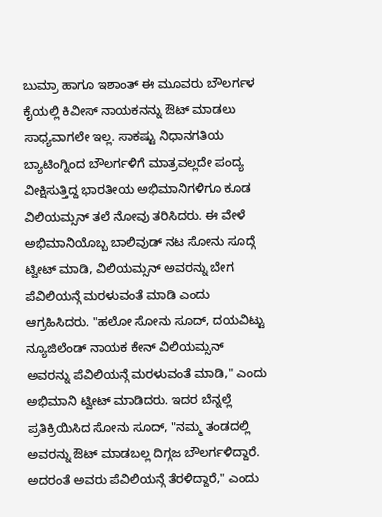ಬುಮ್ರಾ ಹಾಗೂ ಇಶಾಂತ್ ಈ ಮೂವರು ಬೌಲರ್ಗಳ ಕೈಯಲ್ಲಿ ಕಿವೀಸ್ ನಾಯಕನನ್ನು ಔಟ್ ಮಾಡಲು ಸಾಧ್ಯವಾಗಲೇ ಇಲ್ಲ. ಸಾಕಷ್ಟು ನಿಧಾನಗತಿಯ ಬ್ಯಾಟಿಂಗ್ನಿಂದ ಬೌಲರ್ಗಳಿಗೆ ಮಾತ್ರವಲ್ಲದೇ ಪಂದ್ಯ ವೀಕ್ಷಿಸುತ್ತಿದ್ದ ಭಾರತೀಯ ಅಭಿಮಾನಿಗಳಿಗೂ ಕೂಡ ವಿಲಿಯಮ್ಸನ್ ತಲೆ ನೋವು ತರಿಸಿದರು. ಈ ವೇಳೆ ಅಭಿಮಾನಿಯೊಬ್ಬ ಬಾಲಿವುಡ್ ನಟ ಸೋನು ಸೂದ್ಗೆ ಟ್ವೀಟ್ ಮಾಡಿ, ವಿಲಿಯಮ್ಸನ್ ಅವರನ್ನು ಬೇಗ ಪೆವಿಲಿಯನ್ಗೆ ಮರಳುವಂತೆ ಮಾಡಿ ಎಂದು ಆಗ್ರಹಿಸಿದರು. "ಹಲೋ ಸೋನು ಸೂದ್, ದಯವಿಟ್ಟು ನ್ಯೂಜಿಲೆಂಡ್ ನಾಯಕ ಕೇನ್ ವಿಲಿಯಮ್ಸನ್ ಅವರನ್ನು ಪೆವಿಲಿಯನ್ಗೆ ಮರಳುವಂತೆ ಮಾಡಿ," ಎಂದು ಅಭಿಮಾನಿ ಟ್ವೀಟ್ ಮಾಡಿದರು. ಇದರ ಬೆನ್ನಲ್ಲೆ ಪ್ರತಿಕ್ರಿಯಿಸಿದ ಸೋನು ಸೂದ್, "ನಮ್ಮ ತಂಡದಲ್ಲಿ ಅವರನ್ನು ಔಟ್ ಮಾಡಬಲ್ಲ ದಿಗ್ಗಜ ಬೌಲರ್ಗಳಿದ್ದಾರೆ. ಅದರಂತೆ ಅವರು ಪೆವಿಲಿಯನ್ಗೆ ತೆರಳಿದ್ದಾರೆ," ಎಂದು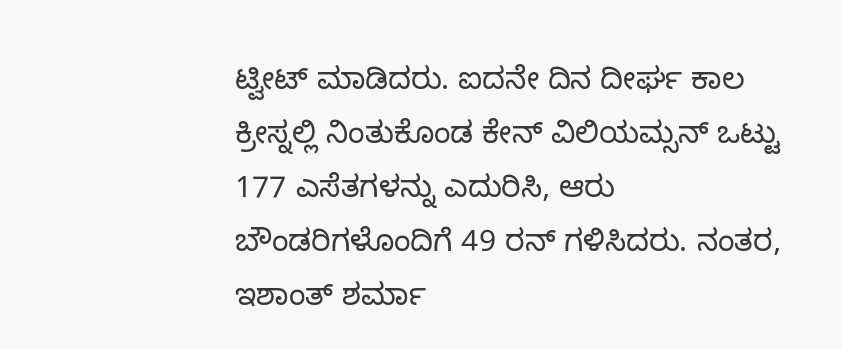ಟ್ವೀಟ್ ಮಾಡಿದರು. ಐದನೇ ದಿನ ದೀರ್ಘ ಕಾಲ ಕ್ರೀಸ್ನಲ್ಲಿ ನಿಂತುಕೊಂಡ ಕೇನ್ ವಿಲಿಯಮ್ಸನ್ ಒಟ್ಟು 177 ಎಸೆತಗಳನ್ನು ಎದುರಿಸಿ, ಆರು ಬೌಂಡರಿಗಳೊಂದಿಗೆ 49 ರನ್ ಗಳಿಸಿದರು. ನಂತರ, ಇಶಾಂತ್ ಶರ್ಮಾ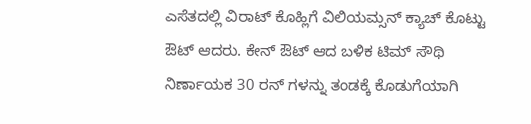ಎಸೆತದಲ್ಲಿ ವಿರಾಟ್ ಕೊಹ್ಲಿಗೆ ವಿಲಿಯಮ್ಸನ್ ಕ್ಯಾಚ್ ಕೊಟ್ಟು ಔಟ್ ಆದರು. ಕೇನ್ ಔಟ್ ಆದ ಬಳಿಕ ಟಿಮ್ ಸೌಥಿ ನಿರ್ಣಾಯಕ 30 ರನ್ ಗಳನ್ನು ತಂಡಕ್ಕೆ ಕೊಡುಗೆಯಾಗಿ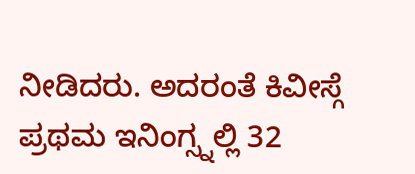ನೀಡಿದರು. ಅದರಂತೆ ಕಿವೀಸ್ಗೆ ಪ್ರಥಮ ಇನಿಂಗ್ಸ್ನಲ್ಲಿ 32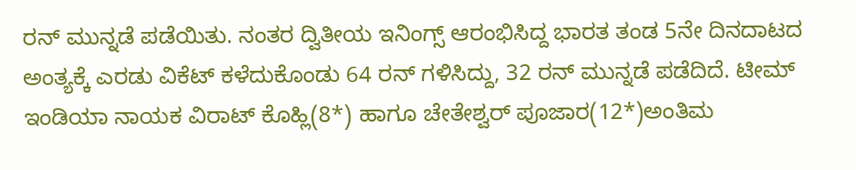ರನ್ ಮುನ್ನಡೆ ಪಡೆಯಿತು. ನಂತರ ದ್ವಿತೀಯ ಇನಿಂಗ್ಸ್ ಆರಂಭಿಸಿದ್ದ ಭಾರತ ತಂಡ 5ನೇ ದಿನದಾಟದ ಅಂತ್ಯಕ್ಕೆ ಎರಡು ವಿಕೆಟ್ ಕಳೆದುಕೊಂಡು 64 ರನ್ ಗಳಿಸಿದ್ದು, 32 ರನ್ ಮುನ್ನಡೆ ಪಡೆದಿದೆ. ಟೀಮ್ ಇಂಡಿಯಾ ನಾಯಕ ವಿರಾಟ್ ಕೊಹ್ಲಿ(8*) ಹಾಗೂ ಚೇತೇಶ್ವರ್ ಪೂಜಾರ(12*)ಅಂತಿಮ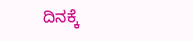ದಿನಕ್ಕೆ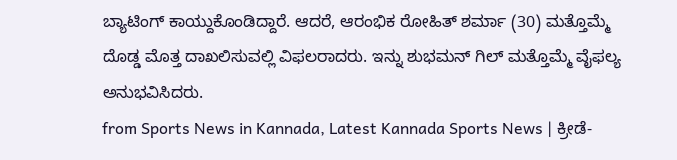ಬ್ಯಾಟಿಂಗ್ ಕಾಯ್ದುಕೊಂಡಿದ್ದಾರೆ. ಆದರೆ, ಆರಂಭಿಕ ರೋಹಿತ್ ಶರ್ಮಾ (30) ಮತ್ತೊಮ್ಮೆ ದೊಡ್ಡ ಮೊತ್ತ ದಾಖಲಿಸುವಲ್ಲಿ ವಿಫಲರಾದರು. ಇನ್ನು ಶುಭಮನ್ ಗಿಲ್ ಮತ್ತೊಮ್ಮೆ ವೈಫಲ್ಯ ಅನುಭವಿಸಿದರು.
from Sports News in Kannada, Latest Kannada Sports News | ಕ್ರೀಡೆ-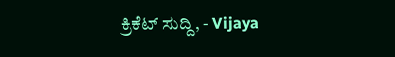ಕ್ರಿಕೆಟ್ ಸುದ್ದಿ, - Vijaya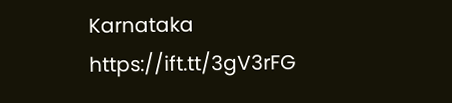Karnataka https://ift.tt/3gV3rFG